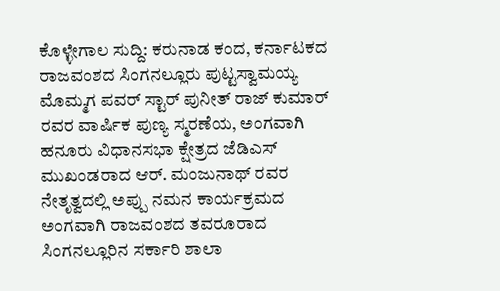ಕೊಳ್ಳೇಗಾಲ ಸುದ್ದಿ: ಕರುನಾಡ ಕಂದ, ಕರ್ನಾಟಕದ ರಾಜವಂಶದ ಸಿಂಗನಲ್ಲೂರು ಪುಟ್ಟಸ್ವಾಮಯ್ಯ ಮೊಮ್ಮಗ ಪವರ್ ಸ್ಟಾರ್ ಪುನೀತ್ ರಾಜ್ ಕುಮಾರ್ ರವರ ವಾರ್ಷಿಕ ಪುಣ್ಯ ಸ್ಮರಣೆಯ, ಅಂಗವಾಗಿ ಹನೂರು ವಿಧಾನಸಭಾ ಕ್ಷೇತ್ರದ ಜೆಡಿಎಸ್ ಮುಖಂಡರಾದ ಆರ್. ಮಂಜುನಾಥ್ ರವರ ನೇತೃತ್ವದಲ್ಲಿ ಅಪ್ಪು ನಮನ ಕಾರ್ಯಕ್ರಮದ ಅಂಗವಾಗಿ ರಾಜವಂಶದ ತವರೂರಾದ ಸಿಂಗನಲ್ಲೂರಿನ ಸರ್ಕಾರಿ ಶಾಲಾ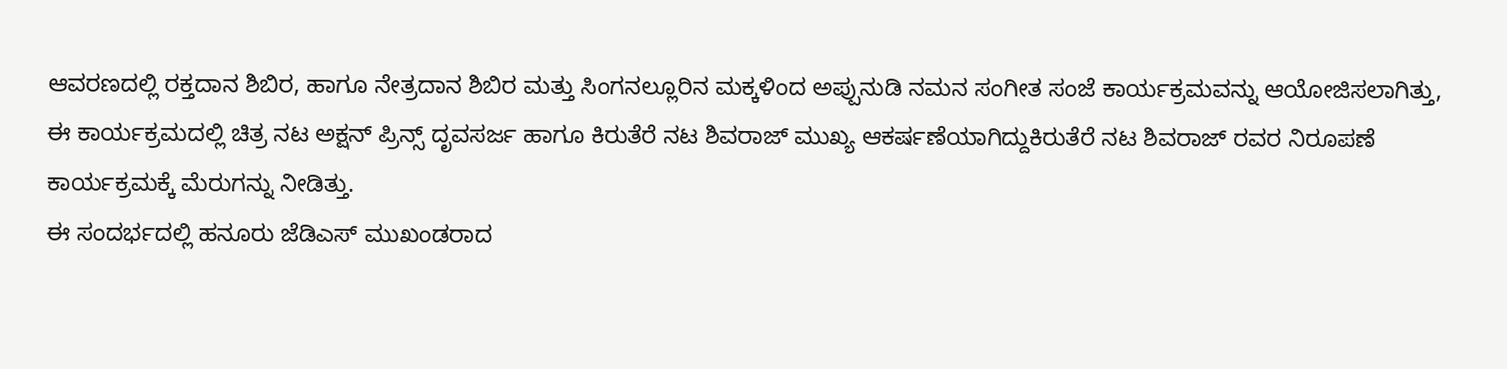ಆವರಣದಲ್ಲಿ ರಕ್ತದಾನ ಶಿಬಿರ, ಹಾಗೂ ನೇತ್ರದಾನ ಶಿಬಿರ ಮತ್ತು ಸಿಂಗನಲ್ಲೂರಿನ ಮಕ್ಕಳಿಂದ ಅಪ್ಪುನುಡಿ ನಮನ ಸಂಗೀತ ಸಂಜೆ ಕಾರ್ಯಕ್ರಮವನ್ನು ಆಯೋಜಿಸಲಾಗಿತ್ತು,
ಈ ಕಾರ್ಯಕ್ರಮದಲ್ಲಿ ಚಿತ್ರ ನಟ ಅಕ್ಷನ್ ಪ್ರಿನ್ಸ್ ದೃವಸರ್ಜ ಹಾಗೂ ಕಿರುತೆರೆ ನಟ ಶಿವರಾಜ್ ಮುಖ್ಯ ಆಕರ್ಷಣೆಯಾಗಿದ್ದುಕಿರುತೆರೆ ನಟ ಶಿವರಾಜ್ ರವರ ನಿರೂಪಣೆ ಕಾರ್ಯಕ್ರಮಕ್ಕೆ ಮೆರುಗನ್ನು ನೀಡಿತ್ತು.
ಈ ಸಂದರ್ಭದಲ್ಲಿ ಹನೂರು ಜೆಡಿಎಸ್ ಮುಖಂಡರಾದ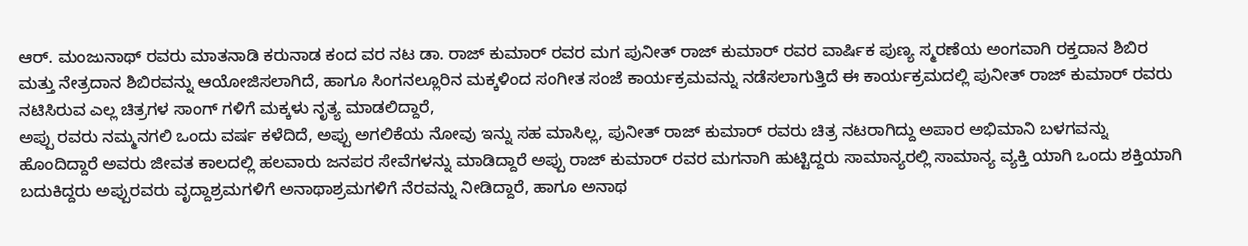ಆರ್. ಮಂಜುನಾಥ್ ರವರು ಮಾತನಾಡಿ ಕರುನಾಡ ಕಂದ ವರ ನಟ ಡಾ. ರಾಜ್ ಕುಮಾರ್ ರವರ ಮಗ ಪುನೀತ್ ರಾಜ್ ಕುಮಾರ್ ರವರ ವಾರ್ಷಿಕ ಪುಣ್ಯ ಸ್ಮರಣೆಯ ಅಂಗವಾಗಿ ರಕ್ತದಾನ ಶಿಬಿರ ಮತ್ತು ನೇತ್ರದಾನ ಶಿಬಿರವನ್ನು ಆಯೋಜಿಸಲಾಗಿದೆ, ಹಾಗೂ ಸಿಂಗನಲ್ಲೂರಿನ ಮಕ್ಕಳಿಂದ ಸಂಗೀತ ಸಂಜೆ ಕಾರ್ಯಕ್ರಮವನ್ನು ನಡೆಸಲಾಗುತ್ತಿದೆ ಈ ಕಾರ್ಯಕ್ರಮದಲ್ಲಿ ಪುನೀತ್ ರಾಜ್ ಕುಮಾರ್ ರವರು ನಟಿಸಿರುವ ಎಲ್ಲ ಚಿತ್ರಗಳ ಸಾಂಗ್ ಗಳಿಗೆ ಮಕ್ಕಳು ನೃತ್ಯ ಮಾಡಲಿದ್ದಾರೆ,
ಅಪ್ಪು ರವರು ನಮ್ಮನಗಲಿ ಒಂದು ವರ್ಷ ಕಳೆದಿದೆ, ಅಪ್ಪು ಅಗಲಿಕೆಯ ನೋವು ಇನ್ನು ಸಹ ಮಾಸಿಲ್ಲ, ಪುನೀತ್ ರಾಜ್ ಕುಮಾರ್ ರವರು ಚಿತ್ರ ನಟರಾಗಿದ್ದು ಅಪಾರ ಅಭಿಮಾನಿ ಬಳಗವನ್ನು ಹೊಂದಿದ್ದಾರೆ ಅವರು ಜೀವತ ಕಾಲದಲ್ಲಿ ಹಲವಾರು ಜನಪರ ಸೇವೆಗಳನ್ನು ಮಾಡಿದ್ದಾರೆ ಅಪ್ಪು ರಾಜ್ ಕುಮಾರ್ ರವರ ಮಗನಾಗಿ ಹುಟ್ಟಿದ್ದರು ಸಾಮಾನ್ಯರಲ್ಲಿ ಸಾಮಾನ್ಯ ವ್ಯಕ್ತಿ ಯಾಗಿ ಒಂದು ಶಕ್ತಿಯಾಗಿ ಬದುಕಿದ್ದರು ಅಪ್ಪುರವರು ವೃದ್ದಾಶ್ರಮಗಳಿಗೆ ಅನಾಥಾಶ್ರಮಗಳಿಗೆ ನೆರವನ್ನು ನೀಡಿದ್ದಾರೆ, ಹಾಗೂ ಅನಾಥ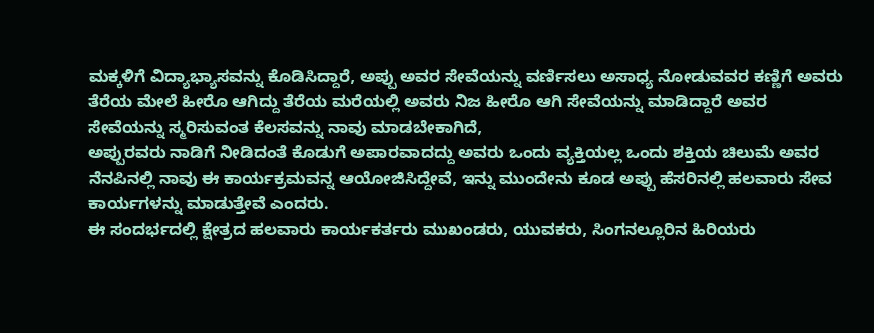ಮಕ್ಕಳಿಗೆ ವಿದ್ಯಾಭ್ಯಾಸವನ್ನು ಕೊಡಿಸಿದ್ದಾರೆ, ಅಪ್ಪು ಅವರ ಸೇವೆಯನ್ನು ವರ್ಣಿಸಲು ಅಸಾಧ್ಯ ನೋಡುವವರ ಕಣ್ಣಿಗೆ ಅವರು ತೆರೆಯ ಮೇಲೆ ಹೀರೊ ಆಗಿದ್ದು ತೆರೆಯ ಮರೆಯಲ್ಲಿ ಅವರು ನಿಜ ಹೀರೊ ಆಗಿ ಸೇವೆಯನ್ನು ಮಾಡಿದ್ದಾರೆ ಅವರ ಸೇವೆಯನ್ನು ಸ್ಮರಿಸುವಂತ ಕೆಲಸವನ್ನು ನಾವು ಮಾಡಬೇಕಾಗಿದೆ,
ಅಪ್ಪುರವರು ನಾಡಿಗೆ ನೀಡಿದಂತೆ ಕೊಡುಗೆ ಅಪಾರವಾದದ್ದು ಅವರು ಒಂದು ವ್ಯಕ್ತಿಯಲ್ಲ ಒಂದು ಶಕ್ತಿಯ ಚಿಲುಮೆ ಅವರ ನೆನಪಿನಲ್ಲಿ ನಾವು ಈ ಕಾರ್ಯಕ್ರಮವನ್ನ ಆಯೋಜಿಸಿದ್ದೇವೆ, ಇನ್ನು ಮುಂದೇನು ಕೂಡ ಅಪ್ಪು ಹೆಸರಿನಲ್ಲಿ ಹಲವಾರು ಸೇವ ಕಾರ್ಯಗಳನ್ನು ಮಾಡುತ್ತೇವೆ ಎಂದರು.
ಈ ಸಂದರ್ಭದಲ್ಲಿ ಕ್ಷೇತ್ರದ ಹಲವಾರು ಕಾರ್ಯಕರ್ತರು ಮುಖಂಡರು, ಯುವಕರು, ಸಿಂಗನಲ್ಲೂರಿನ ಹಿರಿಯರು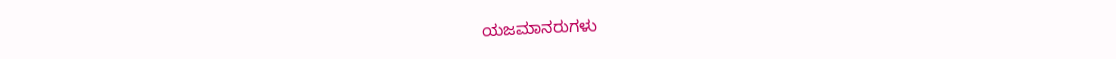ಯಜಮಾನರುಗಳು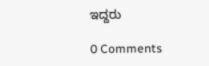ಇದ್ದರು

0 Comments